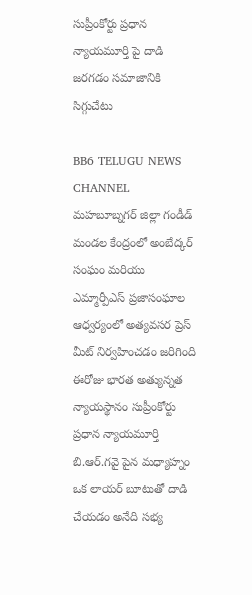సుప్రీంకోర్టు ప్రధాన న్యాయమూర్తి పై దాడి జరగడం సమాజానికి సిగ్గుచేటు

BB6 TELUGU NEWS CHANNEL
మహబూబ్నగర్ జిల్లా గండీడ్ మండల కేంద్రంలో అంబేద్కర్ సంఘం మరియు ఎమ్మార్పీఎస్ ప్రజాసంఘాల ఆధ్వర్యంలో అత్యవసర ప్రెస్ మీట్ నిర్వహించడం జరిగింది
ఈరోజు భారత అత్యున్నత న్యాయస్థానం సుప్రీంకోర్టు ప్రధాన న్యాయమూర్తి బి.ఆర్.గవై పైన మధ్యాహ్నం ఒక లాయర్ బూటుతో దాడి చేయడం అనేది సభ్య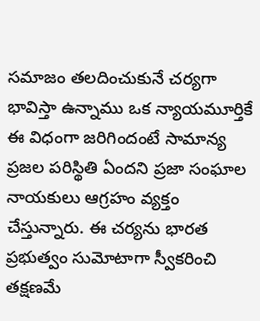సమాజం తలదించుకునే చర్యగా భావిస్తా ఉన్నాము ఒక న్యాయమూర్తికే ఈ విధంగా జరిగిందంటే సామాన్య ప్రజల పరిస్థితి ఏందని ప్రజా సంఘాల నాయకులు ఆగ్రహం వ్యక్తం చేస్తున్నారు. ఈ చర్యను భారత ప్రభుత్వం సుమోటాగా స్వీకరించి తక్షణమే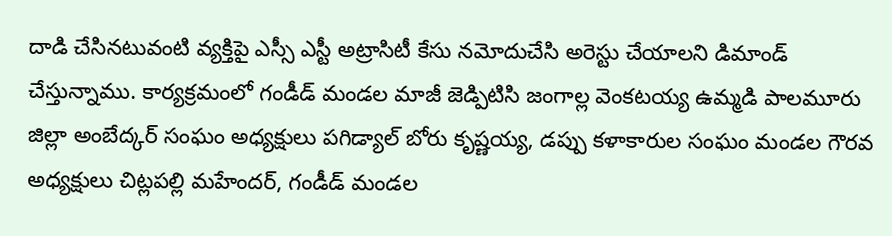దాడి చేసినటువంటి వ్యక్తిపై ఎస్సీ ఎస్టీ అట్రాసిటీ కేసు నమోదుచేసి అరెస్టు చేయాలని డిమాండ్ చేస్తున్నాము. కార్యక్రమంలో గండీడ్ మండల మాజీ జెడ్పిటిసి జంగాల్ల వెంకటయ్య ఉమ్మడి పాలమూరు జిల్లా అంబేద్కర్ సంఘం అధ్యక్షులు పగిడ్యాల్ బోరు కృష్ణయ్య, డప్పు కళాకారుల సంఘం మండల గౌరవ అధ్యక్షులు చిట్లపల్లి మహేందర్, గండీడ్ మండల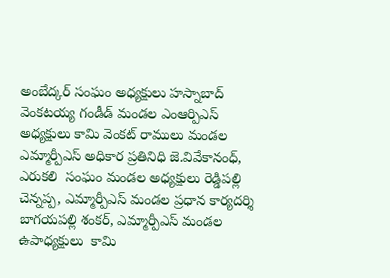అంబేద్కర్ సంఘం అధ్యక్షులు హస్నాబాద్ వెంకటయ్య గండీడ్ మండల ఎంఆర్పిఎస్ అధ్యక్షులు కామి వెంకట్ రాములు మండల ఎమ్మార్పీఎస్ అధికార ప్రతినిధి జె.వివేకానంధ్, ఎరుకలి  సంఘం మండల అధ్యక్షులు రెడ్డిపల్లి చెన్నప్ప, ఎమ్మార్పీఎస్ మండల ప్రధాన కార్యదర్శి బాగయపల్లి శంకర్, ఎమ్మార్పీఎస్ మండల ఉపాధ్యక్షులు  కామి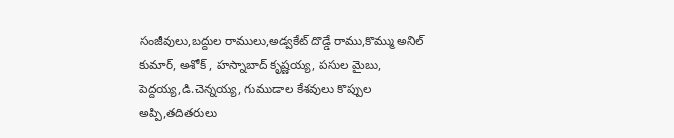సంజీవులు,బద్దుల రాములు,అడ్వకేట్ దొడ్డే రాము,కొమ్ము అనిల్ కుమార్, అశోక్ , హస్నాబాద్ కృష్ణయ్య, పసుల మైబు, పెద్దయ్య,డి.చెన్నయ్య, గుముడాల కేశవులు కొప్పుల అప్పి,తదితరులు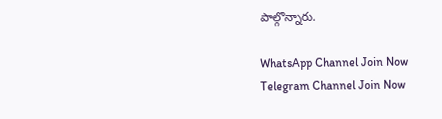పాల్గొన్నారు.

WhatsApp Channel Join Now
Telegram Channel Join Now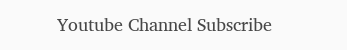Youtube Channel Subscribe